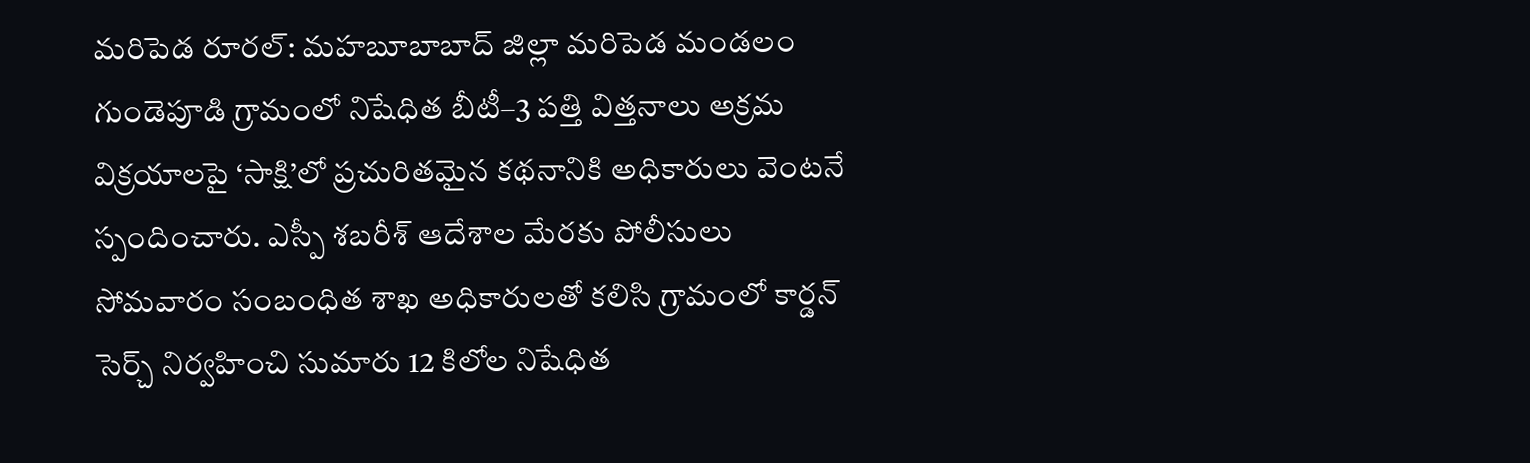మరిపెడ రూరల్: మహబూబాబాద్ జిల్లా మరిపెడ మండలం గుండెపూడి గ్రామంలో నిషేధిత బీటీ–3 పత్తి విత్తనాలు అక్రమ విక్రయాలపై ‘సాక్షి’లో ప్రచురితమైన కథనానికి అధికారులు వెంటనే స్పందించారు. ఎస్పీ శబరీశ్ ఆదేశాల మేరకు పోలీసులు సోమవారం సంబంధిత శాఖ అధికారులతో కలిసి గ్రామంలో కార్డన్ సెర్చ్ నిర్వహించి సుమారు 12 కిలోల నిషేధిత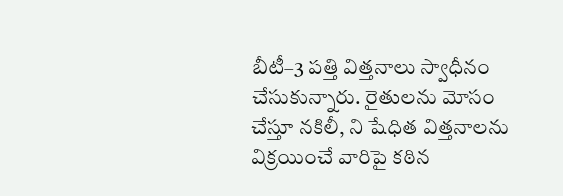బీటీ–3 పత్తి విత్తనాలు స్వాధీనం చేసుకున్నారు. రైతులను మోసం చేస్తూ నకిలీ, ని షేధిత విత్తనాలను విక్రయించే వారిపై కఠిన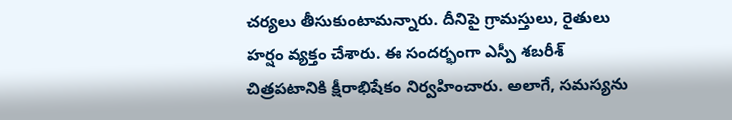చర్యలు తీసుకుంటామన్నారు. దీనిపై గ్రామస్తులు, రైతులు హర్షం వ్యక్తం చేశారు. ఈ సందర్భంగా ఎస్పీ శబరీశ్ చిత్రపటానికి క్షీరాభిషేకం నిర్వహించారు. అలాగే, సమస్యను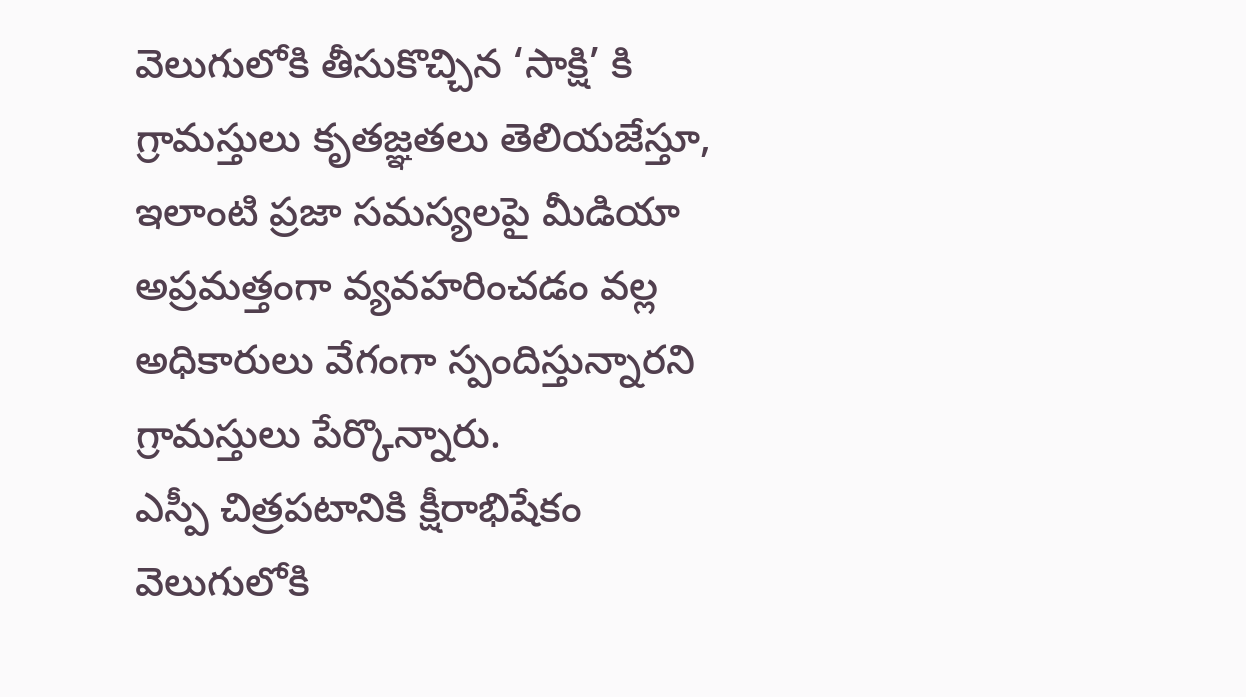వెలుగులోకి తీసుకొచ్చిన ‘సాక్షి’ కి గ్రామస్తులు కృతజ్ఞతలు తెలియజేస్తూ, ఇలాంటి ప్రజా సమస్యలపై మీడియా అప్రమత్తంగా వ్యవహరించడం వల్ల అధికారులు వేగంగా స్పందిస్తున్నారని గ్రామస్తులు పేర్కొన్నారు.
ఎస్పీ చిత్రపటానికి క్షీరాభిషేకం
వెలుగులోకి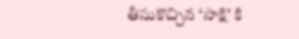తీసుకొచ్చిన ‘సాక్షి’ కి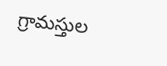గ్రామస్తుల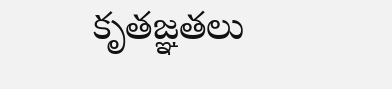కృతజ్ఞతలు